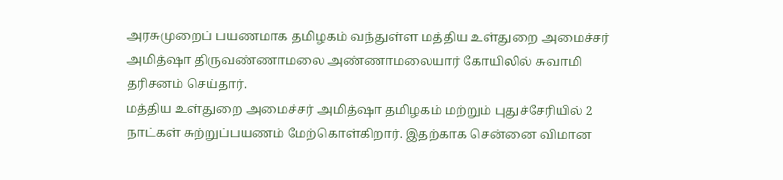அரசுமுறைப் பயணமாக தமிழகம் வந்துள்ள மத்திய உள்துறை அமைச்சர் அமித்ஷா திருவண்ணாமலை அண்ணாமலையார் கோயிலில் சுவாமி தரிசனம் செய்தார்.
மத்திய உள்துறை அமைச்சர் அமித்ஷா தமிழகம் மற்றும் புதுச்சேரியில் 2 நாட்கள் சுற்றுப்பயணம் மேற்கொள்கிறார். இதற்காக சென்னை விமான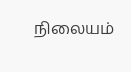நிலையம்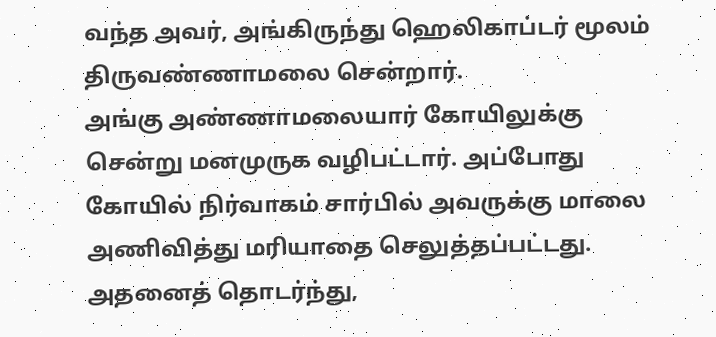வந்த அவர், அங்கிருந்து ஹெலிகாப்டர் மூலம் திருவண்ணாமலை சென்றார்.
அங்கு அண்ணாமலையார் கோயிலுக்கு சென்று மனமுருக வழிபட்டார். அப்போது கோயில் நிர்வாகம் சார்பில் அவருக்கு மாலை அணிவித்து மரியாதை செலுத்தப்பட்டது.
அதனைத் தொடர்ந்து,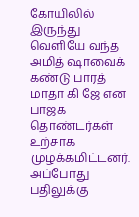கோயிலில் இருந்து வெளியே வந்த அமித் ஷாவைக் கண்டு பாரத் மாதா கி ஜே என பாஜக தொண்டர்கள் உற்சாக முழக்கமிட்டனர். அப்போது பதிலுக்கு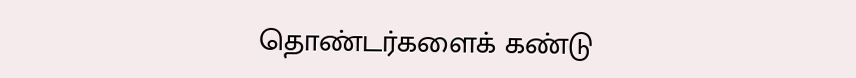தொண்டர்களைக் கண்டு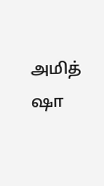அமித் ஷா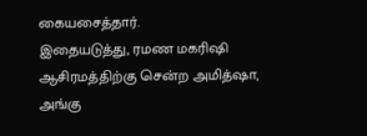கையசைத்தார்.
இதையடுத்து, ரமண மகரிஷி ஆசிரமத்திற்கு சென்ற அமித்ஷா, அங்கு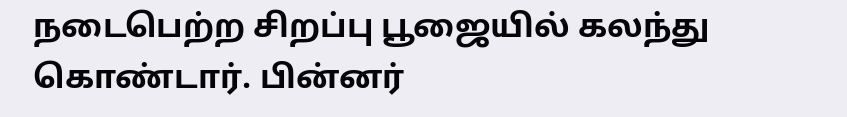நடைபெற்ற சிறப்பு பூஜையில் கலந்து கொண்டார். பின்னர்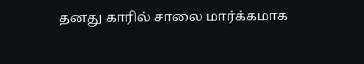தனது காரில் சாலை மார்க்கமாக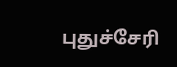புதுச்சேரி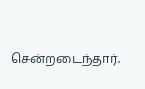சென்றடைந்தார்.